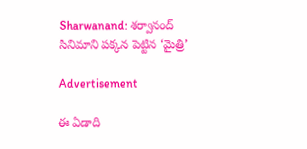Sharwanand: శర్వానంద్ సినిమాని పక్కన పెట్టిన ‘మైత్రి’

Advertisement

ఈ ఏడాది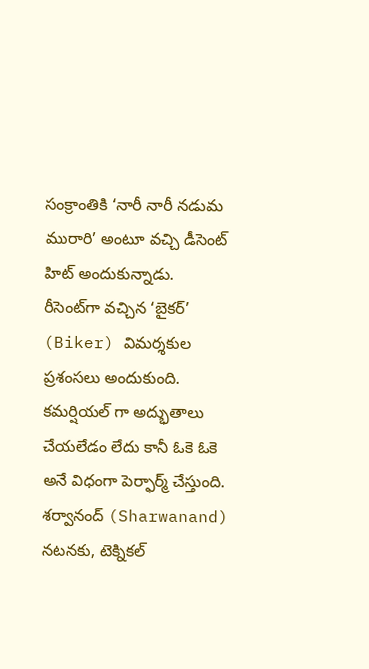సంక్రాంతికి ‘నారీ నారీ నడుమ మురారి’ అంటూ వచ్చి డీసెంట్ హిట్ అందుకున్నాడు. రీసెంట్‌గా వచ్చిన ‘బైకర్’ (Biker) విమర్శకుల ప్రశంసలు అందుకుంది. కమర్షియల్ గా అద్భుతాలు చేయలేడం లేదు కానీ ఓకె ఓకె అనే విధంగా పెర్ఫార్మ్ చేస్తుంది. శర్వానంద్ (Sharwanand) నటనకు, టెక్నికల్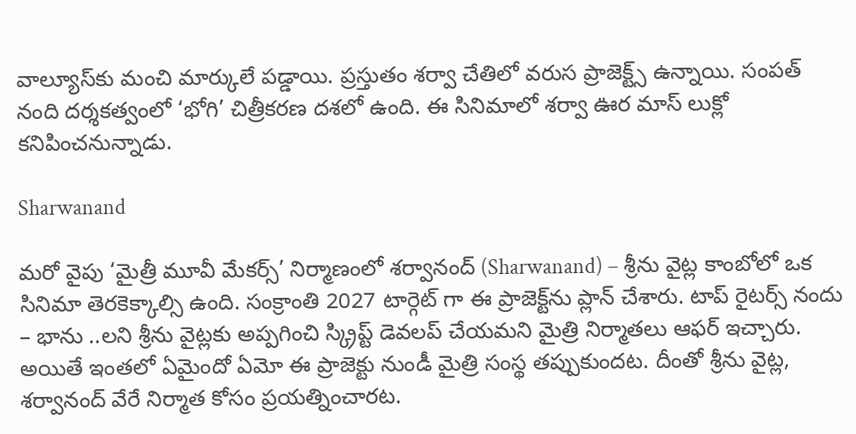వాల్యూస్‌కు మంచి మార్కులే పడ్డాయి. ప్రస్తుతం శర్వా చేతిలో వరుస ప్రాజెక్ట్స్ ఉన్నాయి. సంపత్ నంది దర్శకత్వంలో ‘భోగి’ చిత్రీకరణ దశలో ఉంది. ఈ సినిమాలో శర్వా ఊర మాస్ లుక్లో కనిపించనున్నాడు.

Sharwanand

మరో వైపు ‘మైత్రీ మూవీ మేకర్స్’ నిర్మాణంలో శర్వానంద్ (Sharwanand) – శ్రీను వైట్ల కాంబోలో ఒక సినిమా తెరకెక్కాల్సి ఉంది. సంక్రాంతి 2027 టార్గెట్ గా ఈ ప్రాజెక్ట్‌ను ప్లాన్ చేశారు. టాప్ రైటర్స్ నందు – భాను ..లని శ్రీను వైట్లకు అప్పగించి స్క్రిప్ట్ డెవలప్ చేయమని మైత్రి నిర్మాతలు ఆఫర్ ఇచ్చారు. అయితే ఇంతలో ఏమైందో ఏమో ఈ ప్రాజెక్టు నుండీ మైత్రి సంస్థ తప్పుకుందట. దీంతో శ్రీను వైట్ల, శర్వానంద్ వేరే నిర్మాత కోసం ప్రయత్నించారట.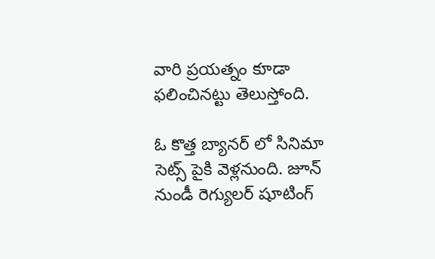వారి ప్రయత్నం కూడా ఫలించినట్టు తెలుస్తోంది.

ఓ కొత్త బ్యానర్ లో సినిమా సెట్స్ పైకి వెళ్లనుంది. జూన్ నుండీ రెగ్యులర్ షూటింగ్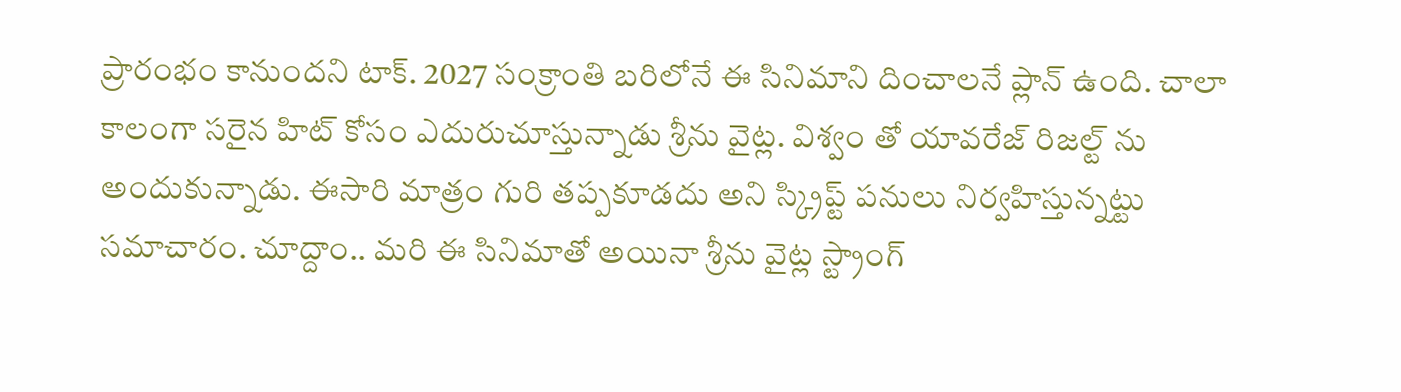ప్రారంభం కానుందని టాక్. 2027 సంక్రాంతి బరిలోనే ఈ సినిమాని దించాలనే ప్లాన్ ఉంది. చాలా కాలంగా సరైన హిట్ కోసం ఎదురుచూస్తున్నాడు శ్రీను వైట్ల. విశ్వం తో యావరేజ్ రిజల్ట్ ను అందుకున్నాడు. ఈసారి మాత్రం గురి తప్పకూడదు అని స్క్రిప్ట్ పనులు నిర్వహిస్తున్నట్టు సమాచారం. చూద్దాం.. మరి ఈ సినిమాతో అయినా శ్రీను వైట్ల స్ట్రాంగ్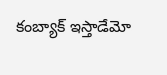కంబ్యాక్ ఇస్తాడేమో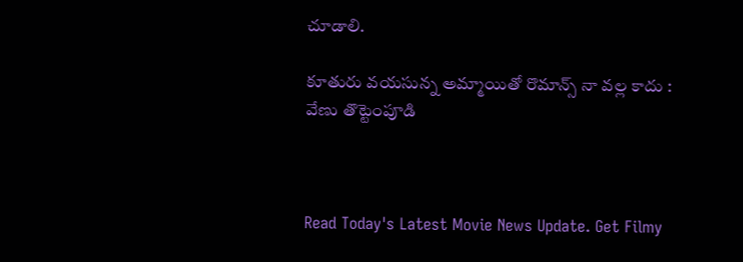చూడాలి.

కూతురు వయసున్న అమ్మాయితో రొమాన్స్ నా వల్ల కాదు : వేణు తొట్టెంపూడి



Read Today's Latest Movie News Update. Get Filmy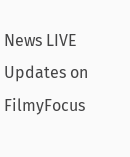News LIVE Updates on FilmyFocus